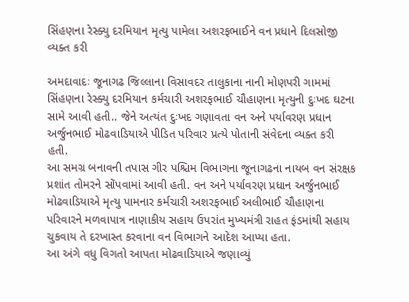સિંહણના રેસ્ક્યુ દરમિયાન મૃત્યુ પામેલા અશરફભાઈને વન પ્રધાને દિલસોજી વ્યક્ત કરી

અમદાવાદઃ જૂનાગઢ જિલ્લાના વિસાવદર તાલુકાના નાની મોણપરી ગામમાં સિંહણના રેસ્ક્યુ દરમિયાન કર્મચારી અશરફભાઈ ચૌહાણના મૃત્યુની દુઃખદ ઘટના સામે આવી હતી.. જેને અત્યંત દુઃખદ ગણાવતા વન અને પર્યાવરણ પ્રધાન અર્જુનભાઈ મોઢવાડિયાએ પીડિત પરિવાર પ્રત્યે પોતાની સંવેદના વ્યક્ત કરી હતી.
આ સમગ્ર બનાવની તપાસ ગીર પશ્ચિમ વિભાગના જૂનાગઢના નાયબ વન સંરક્ષક પ્રશાંત તોમરને સોંપવામાં આવી હતી. વન અને પર્યાવરણ પ્રધાન અર્જુનભાઈ મોઢવાડિયાએ મૃત્યુ પામનાર કર્મચારી અશરફભાઈ અલીભાઈ ચૌહાણના પરિવારને મળવાપાત્ર નાણાકીય સહાય ઉપરાંત મુખ્યમંત્રી રાહત ફંડમાંથી સહાય ચુકવાય તે દરખાસ્ત કરવાના વન વિભાગને આદેશ આપ્યા હતા.
આ અંગે વધુ વિગતો આપતા મોઢવાડિયાએ જણાવ્યું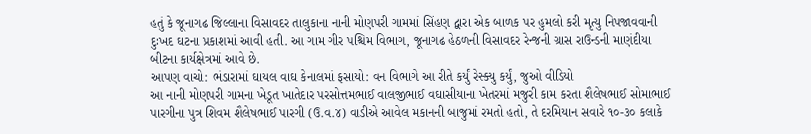હતું કે જૂનાગઢ જિલ્લાના વિસાવદર તાલુકાના નાની મોણપરી ગામમાં સિંહણ દ્વારા એક બાળક પર હુમલો કરી મૃત્યુ નિપજાવવાની દુઃખદ ઘટના પ્રકાશમાં આવી હતી. આ ગામ ગીર પશ્ચિમ વિભાગ, જૂનાગઢ હેઠળની વિસાવદર રેન્જની ગ્રાસ રાઉન્ડની માણંદીયા બીટના કાર્યક્ષેત્રમાં આવે છે.
આપણ વાચો: ભંડારામાં ઘાયલ વાઘ કેનાલમાં ફસાયો: વન વિભાગે આ રીતે કર્યું રેસ્ક્યુ કર્યું, જુઓ વીડિયો
આ નાની મોણપરી ગામના ખેડૂત ખાતેદાર પરસોત્તમભાઈ વાલજીભાઈ વઘાસીયાના ખેતરમાં મજુરી કામ કરતા શૈલેષભાઈ સોમાભાઈ પારગીના પુત્ર શિવમ શૈલેષભાઈ પારગી (ઉ.વ.૪) વાડીએ આવેલ મકાનની બાજુમાં રમતો હતો, તે દરમિયાન સવારે ૧૦-૩૦ કલાકે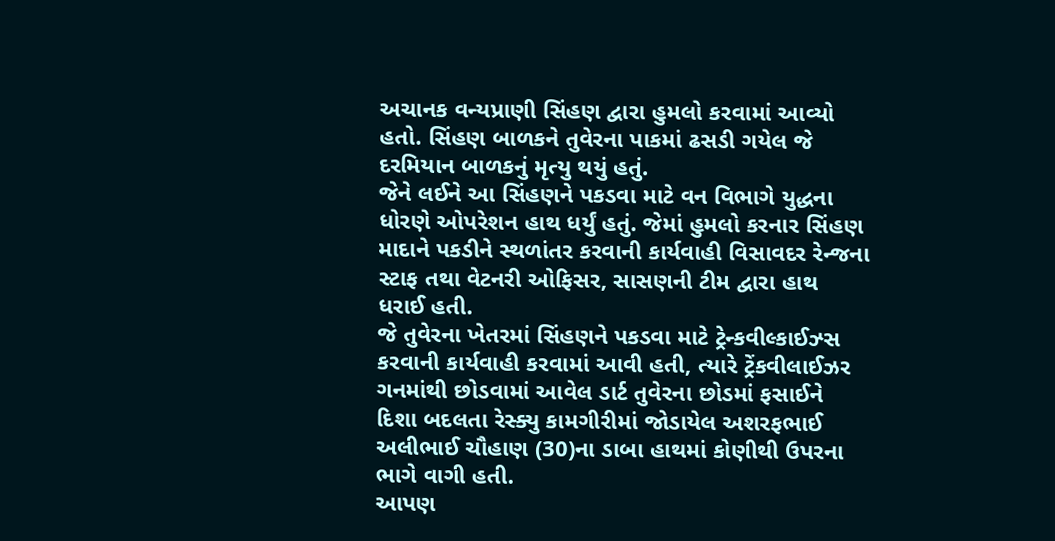અચાનક વન્યપ્રાણી સિંહણ દ્વારા હુમલો કરવામાં આવ્યો હતો. સિંહણ બાળકને તુવેરના પાકમાં ઢસડી ગયેલ જે દરમિયાન બાળકનું મૃત્યુ થયું હતું.
જેને લઈને આ સિંહણને પકડવા માટે વન વિભાગે યુદ્ધના ધોરણે ઓપરેશન હાથ ધર્યું હતું. જેમાં હુમલો કરનાર સિંહણ માદાને પકડીને સ્થળાંતર કરવાની કાર્યવાહી વિસાવદર રેન્જના સ્ટાફ તથા વેટનરી ઓફિસર, સાસણની ટીમ દ્વારા હાથ ધરાઈ હતી.
જે તુવેરના ખેતરમાં સિંહણને પકડવા માટે ટ્રેન્કવીલ્કાઈઝ્સ કરવાની કાર્યવાહી કરવામાં આવી હતી, ત્યારે ટ્રેંકવીલાઈઝર ગનમાંથી છોડવામાં આવેલ ડાર્ટ તુવેરના છોડમાં ફસાઈને દિશા બદલતા રેસ્ક્યુ કામગીરીમાં જોડાયેલ અશરફભાઈ અલીભાઈ ચૌહાણ (30)ના ડાબા હાથમાં કોણીથી ઉપરના ભાગે વાગી હતી.
આપણ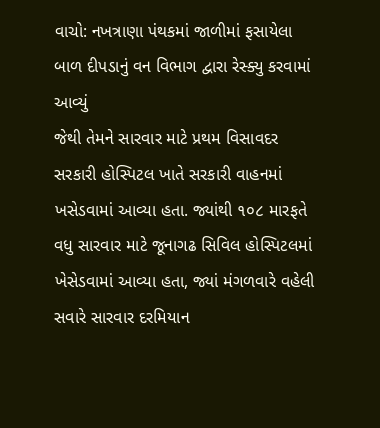વાચો: નખત્રાણા પંથકમાં જાળીમાં ફસાયેલા બાળ દીપડાનું વન વિભાગ દ્વારા રેસ્ક્યુ કરવામાં આવ્યું
જેથી તેમને સારવાર માટે પ્રથમ વિસાવદર સરકારી હોસ્પિટલ ખાતે સરકારી વાહનમાં ખસેડવામાં આવ્યા હતા. જ્યાંથી ૧૦૮ મારફતે વધુ સારવાર માટે જૂનાગઢ સિવિલ હોસ્પિટલમાં ખેસેડવામાં આવ્યા હતા, જ્યાં મંગળવારે વહેલી સવારે સારવાર દરમિયાન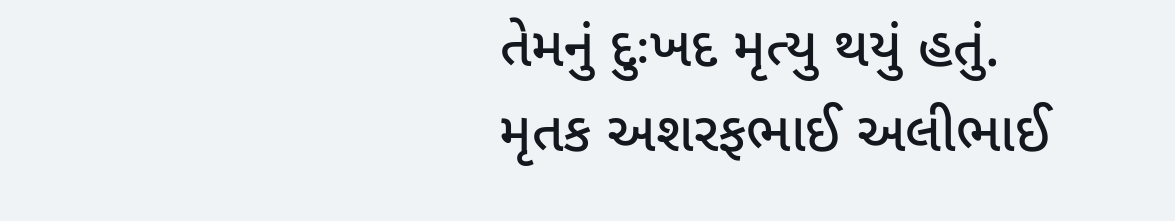તેમનું દુઃખદ મૃત્યુ થયું હતું.
મૃતક અશરફભાઈ અલીભાઈ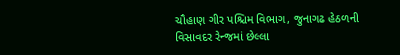ચૌહાણ ગીર પશ્ચિમ વિભાગ, જુનાગઢ હેઠળની વિસાવદર રેન્જમાં છેલ્લા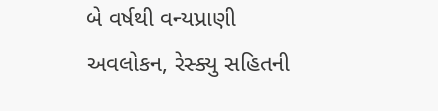બે વર્ષથી વન્યપ્રાણી અવલોકન, રેસ્ક્યુ સહિતની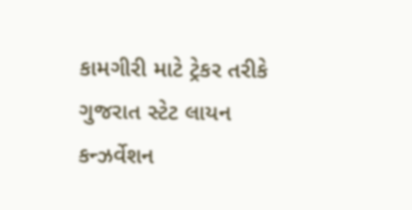કામગીરી માટે ટ્રેકર તરીકે ગુજરાત સ્ટેટ લાયન કન્ઝર્વેશન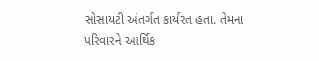સોસાયટી અંતર્ગત કાર્યરત હતા. તેમના પરિવારને આર્થિક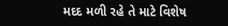મદદ મળી રહે તે માટે વિશેષ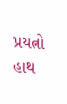પ્રયત્નો હાથ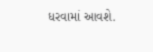ધરવામાં આવશે.